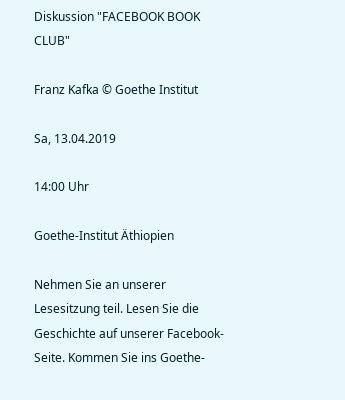Diskussion "FACEBOOK BOOK CLUB"

Franz Kafka © Goethe Institut

Sa, 13.04.2019

14:00 Uhr

Goethe-Institut Äthiopien

Nehmen Sie an unserer Lesesitzung teil. Lesen Sie die Geschichte auf unserer Facebook-Seite. Kommen Sie ins Goethe-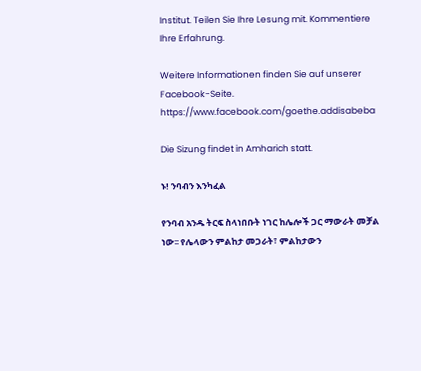Institut. Teilen Sie Ihre Lesung mit. Kommentiere Ihre Erfahrung.

Weitere Informationen finden Sie auf unserer Facebook-Seite.
https://www.facebook.com/goethe.addisabeba

Die Sizung findet in Amharich statt.

ኑ! ንባብን እንካፈል

የንባብ አንዱ ትርፍ ስላነበቡት ነገር ከሌሎች ጋር ማውራት መቻል ነው፡፡ የሌላውን ምልከታ መጋራት፣ ምልከታውን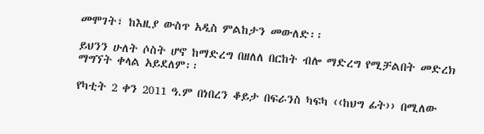መሞገት፣ ከእዚያ ውስጥ አዲስ ምልከታን መውለድ፡፡

ይህንን ሁለት ሶስት ሆኖ ከማድረግ በዘለለ በርከት ብሎ ማድረግ የሚቻልበት መድረክ ማግኘት ቀላል አይደለም፡፡

የካቲት 2 ቀን 2011 ዓ.ም በነበረን ቆይታ በፍራንስ ካፍካ ‹‹ከህግ ፊት›› በሚለው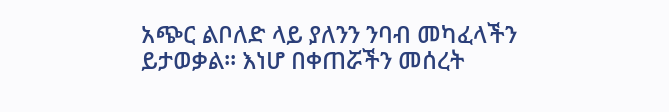አጭር ልቦለድ ላይ ያለንን ንባብ መካፈላችን ይታወቃል፡፡ እነሆ በቀጠሯችን መሰረት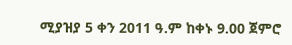ሚያዝያ 5 ቀን 2011 ዓ.ም ከቀኑ 9.00 ጀምሮ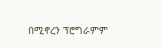በሚኖረን ፕሮግራምም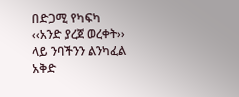በድጋሚ የካፍካ ‹‹አንድ ያረጀ ወረቀት›› ላይ ንባችንን ልንካፈል አቅድ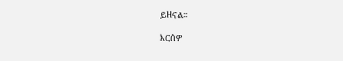ይዘናል፡፡

እርሰዎ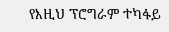የእዚህ ፕሮግራም ተካፋይ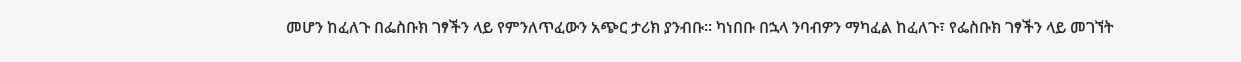መሆን ከፈለጉ በፌስቡክ ገፃችን ላይ የምንለጥፈውን አጭር ታሪክ ያንብቡ፡፡ ካነበቡ በኋላ ንባብዎን ማካፈል ከፈለጉ፣ የፌስቡክ ገፃችን ላይ መገኘት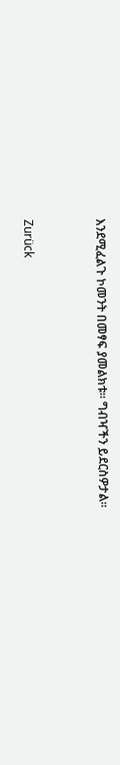እንደሚፈልጉ ኮመንት በመፃፍ ያመልክቱ፡፡ ግብዣችን ይደርስዎታል፡፡


Zurück